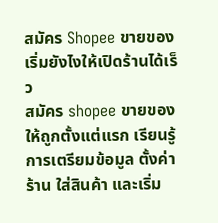สมัคร Shopee ขายของ เริ่มยังไงให้เปิดร้านได้เร็ว
สมัคร shopee ขายของให้ถูกตั้งแต่แรก เรียนรู้การเตรียมข้อมูล ตั้งค่าร้าน ใส่สินค้า และเริ่ม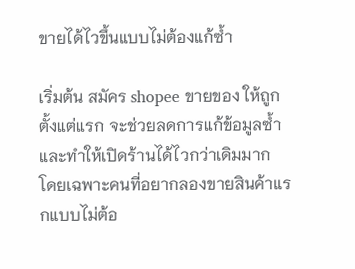ขายได้ไวขึ้นแบบไม่ต้องแก้ซ้ำ

เริ่มต้น สมัคร shopee ขายของ ให้ถูกตั้งแต่แรก จะช่วยลดการแก้ข้อมูลซ้ำและทำให้เปิดร้านได้ไวกว่าเดิมมาก โดยเฉพาะคนที่อยากลองขายสินค้าแรกแบบไม่ต้อ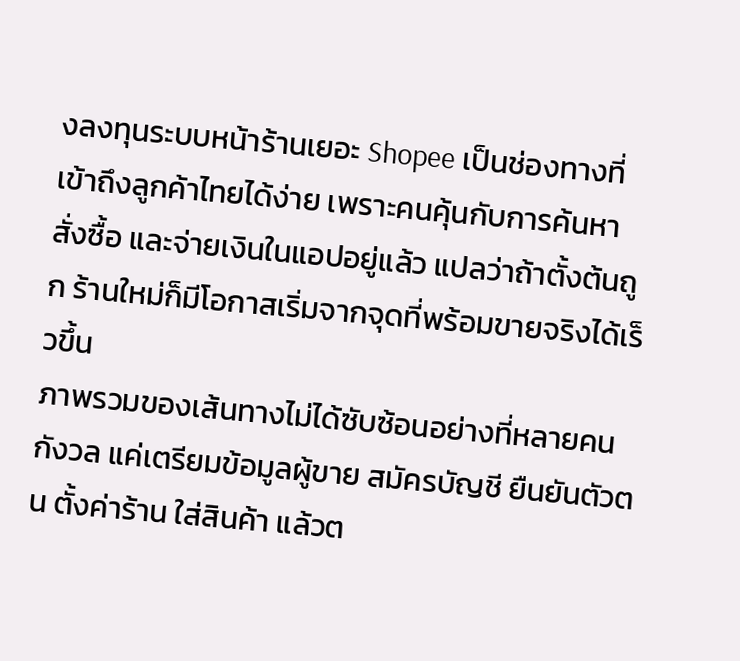งลงทุนระบบหน้าร้านเยอะ Shopee เป็นช่องทางที่เข้าถึงลูกค้าไทยได้ง่าย เพราะคนคุ้นกับการค้นหา สั่งซื้อ และจ่ายเงินในแอปอยู่แล้ว แปลว่าถ้าตั้งต้นถูก ร้านใหม่ก็มีโอกาสเริ่มจากจุดที่พร้อมขายจริงได้เร็วขึ้น
ภาพรวมของเส้นทางไม่ได้ซับซ้อนอย่างที่หลายคนกังวล แค่เตรียมข้อมูลผู้ขาย สมัครบัญชี ยืนยันตัวตน ตั้งค่าร้าน ใส่สินค้า แล้วต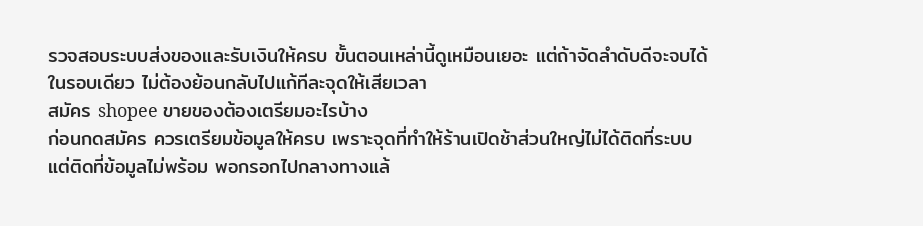รวจสอบระบบส่งของและรับเงินให้ครบ ขั้นตอนเหล่านี้ดูเหมือนเยอะ แต่ถ้าจัดลำดับดีจะจบได้ในรอบเดียว ไม่ต้องย้อนกลับไปแก้ทีละจุดให้เสียเวลา
สมัคร shopee ขายของต้องเตรียมอะไรบ้าง
ก่อนกดสมัคร ควรเตรียมข้อมูลให้ครบ เพราะจุดที่ทำให้ร้านเปิดช้าส่วนใหญ่ไม่ได้ติดที่ระบบ แต่ติดที่ข้อมูลไม่พร้อม พอกรอกไปกลางทางแล้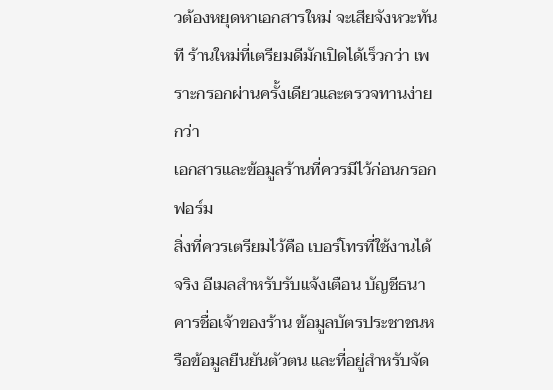วต้องหยุดหาเอกสารใหม่ จะเสียจังหวะทันที ร้านใหม่ที่เตรียมดีมักเปิดได้เร็วกว่า เพราะกรอกผ่านครั้งเดียวและตรวจทานง่ายกว่า
เอกสารและข้อมูลร้านที่ควรมีไว้ก่อนกรอกฟอร์ม
สิ่งที่ควรเตรียมไว้คือ เบอร์โทรที่ใช้งานได้จริง อีเมลสำหรับรับแจ้งเตือน บัญชีธนาคารชื่อเจ้าของร้าน ข้อมูลบัตรประชาชนหรือข้อมูลยืนยันตัวตน และที่อยู่สำหรับจัด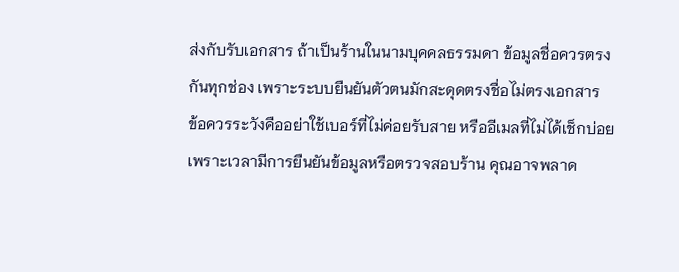ส่งกับรับเอกสาร ถ้าเป็นร้านในนามบุคคลธรรมดา ข้อมูลชื่อควรตรงกันทุกช่อง เพราะระบบยืนยันตัวตนมักสะดุดตรงชื่อไม่ตรงเอกสาร
ข้อควรระวังคืออย่าใช้เบอร์ที่ไม่ค่อยรับสาย หรืออีเมลที่ไม่ได้เช็กบ่อย เพราะเวลามีการยืนยันข้อมูลหรือตรวจสอบร้าน คุณอาจพลาด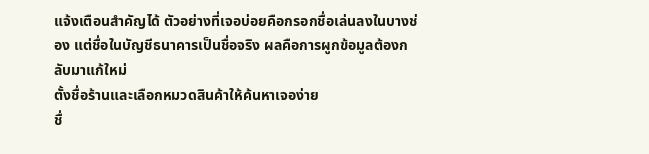แจ้งเตือนสำคัญได้ ตัวอย่างที่เจอบ่อยคือกรอกชื่อเล่นลงในบางช่อง แต่ชื่อในบัญชีธนาคารเป็นชื่อจริง ผลคือการผูกข้อมูลต้องกลับมาแก้ใหม่
ตั้งชื่อร้านและเลือกหมวดสินค้าให้ค้นหาเจอง่าย
ชื่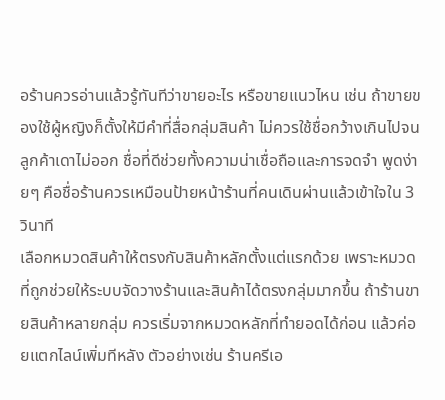อร้านควรอ่านแล้วรู้ทันทีว่าขายอะไร หรือขายแนวไหน เช่น ถ้าขายของใช้ผู้หญิงก็ตั้งให้มีคำที่สื่อกลุ่มสินค้า ไม่ควรใช้ชื่อกว้างเกินไปจนลูกค้าเดาไม่ออก ชื่อที่ดีช่วยทั้งความน่าเชื่อถือและการจดจำ พูดง่ายๆ คือชื่อร้านควรเหมือนป้ายหน้าร้านที่คนเดินผ่านแล้วเข้าใจใน 3 วินาที
เลือกหมวดสินค้าให้ตรงกับสินค้าหลักตั้งแต่แรกด้วย เพราะหมวดที่ถูกช่วยให้ระบบจัดวางร้านและสินค้าได้ตรงกลุ่มมากขึ้น ถ้าร้านขายสินค้าหลายกลุ่ม ควรเริ่มจากหมวดหลักที่ทำยอดได้ก่อน แล้วค่อยแตกไลน์เพิ่มทีหลัง ตัวอย่างเช่น ร้านครีเอ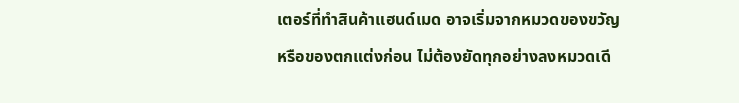เตอร์ที่ทำสินค้าแฮนด์เมด อาจเริ่มจากหมวดของขวัญหรือของตกแต่งก่อน ไม่ต้องยัดทุกอย่างลงหมวดเดี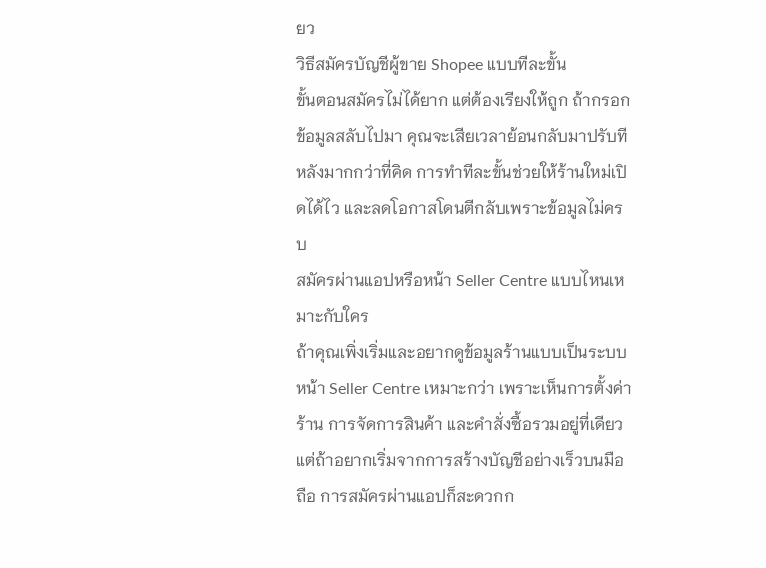ยว
วิธีสมัครบัญชีผู้ขาย Shopee แบบทีละขั้น
ขั้นตอนสมัครไม่ได้ยาก แต่ต้องเรียงให้ถูก ถ้ากรอกข้อมูลสลับไปมา คุณจะเสียเวลาย้อนกลับมาปรับทีหลังมากกว่าที่คิด การทำทีละขั้นช่วยให้ร้านใหม่เปิดได้ไว และลดโอกาสโดนตีกลับเพราะข้อมูลไม่ครบ
สมัครผ่านแอปหรือหน้า Seller Centre แบบไหนเหมาะกับใคร
ถ้าคุณเพิ่งเริ่มและอยากดูข้อมูลร้านแบบเป็นระบบ หน้า Seller Centre เหมาะกว่า เพราะเห็นการตั้งค่าร้าน การจัดการสินค้า และคำสั่งซื้อรวมอยู่ที่เดียว แต่ถ้าอยากเริ่มจากการสร้างบัญชีอย่างเร็วบนมือถือ การสมัครผ่านแอปก็สะดวกก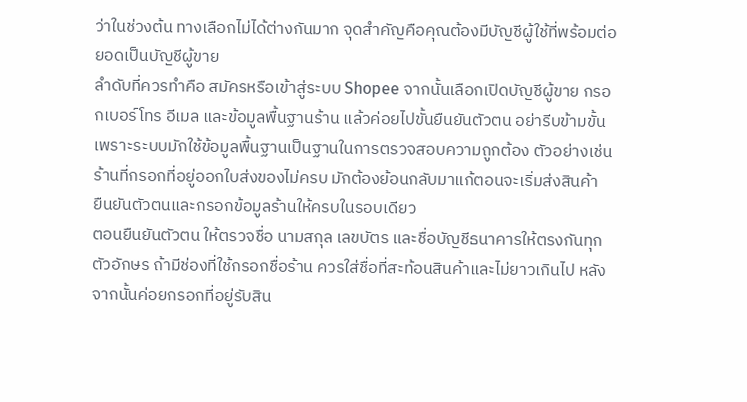ว่าในช่วงต้น ทางเลือกไม่ได้ต่างกันมาก จุดสำคัญคือคุณต้องมีบัญชีผู้ใช้ที่พร้อมต่อยอดเป็นบัญชีผู้ขาย
ลำดับที่ควรทำคือ สมัครหรือเข้าสู่ระบบ Shopee จากนั้นเลือกเปิดบัญชีผู้ขาย กรอกเบอร์โทร อีเมล และข้อมูลพื้นฐานร้าน แล้วค่อยไปขั้นยืนยันตัวตน อย่ารีบข้ามขั้น เพราะระบบมักใช้ข้อมูลพื้นฐานเป็นฐานในการตรวจสอบความถูกต้อง ตัวอย่างเช่นร้านที่กรอกที่อยู่ออกใบส่งของไม่ครบ มักต้องย้อนกลับมาแก้ตอนจะเริ่มส่งสินค้า
ยืนยันตัวตนและกรอกข้อมูลร้านให้ครบในรอบเดียว
ตอนยืนยันตัวตน ให้ตรวจชื่อ นามสกุล เลขบัตร และชื่อบัญชีธนาคารให้ตรงกันทุกตัวอักษร ถ้ามีช่องที่ใช้กรอกชื่อร้าน ควรใส่ชื่อที่สะท้อนสินค้าและไม่ยาวเกินไป หลังจากนั้นค่อยกรอกที่อยู่รับสิน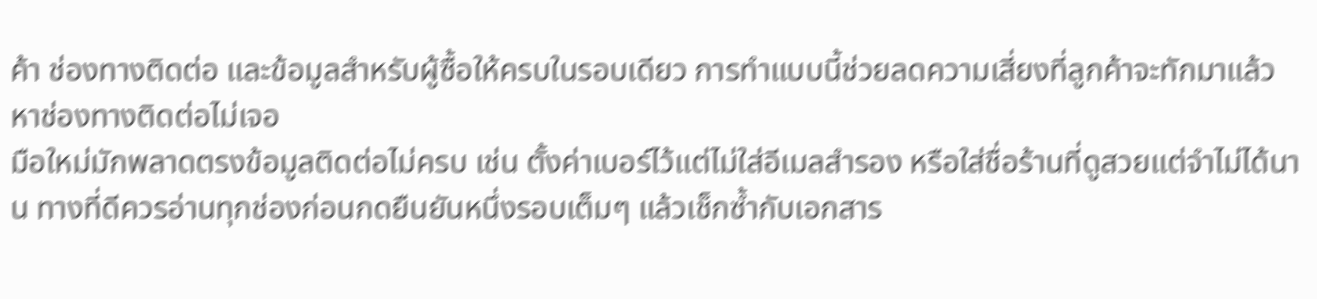ค้า ช่องทางติดต่อ และข้อมูลสำหรับผู้ซื้อให้ครบในรอบเดียว การทำแบบนี้ช่วยลดความเสี่ยงที่ลูกค้าจะทักมาแล้วหาช่องทางติดต่อไม่เจอ
มือใหม่มักพลาดตรงข้อมูลติดต่อไม่ครบ เช่น ตั้งค่าเบอร์ไว้แต่ไม่ใส่อีเมลสำรอง หรือใส่ชื่อร้านที่ดูสวยแต่จำไม่ได้นาน ทางที่ดีควรอ่านทุกช่องก่อนกดยืนยันหนึ่งรอบเต็มๆ แล้วเช็กซ้ำกับเอกสาร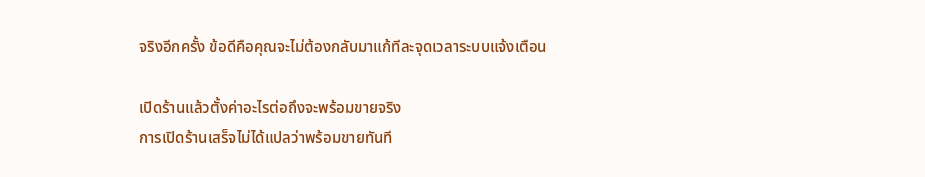จริงอีกครั้ง ข้อดีคือคุณจะไม่ต้องกลับมาแก้ทีละจุดเวลาระบบแจ้งเตือน

เปิดร้านแล้วตั้งค่าอะไรต่อถึงจะพร้อมขายจริง
การเปิดร้านเสร็จไม่ได้แปลว่าพร้อมขายทันที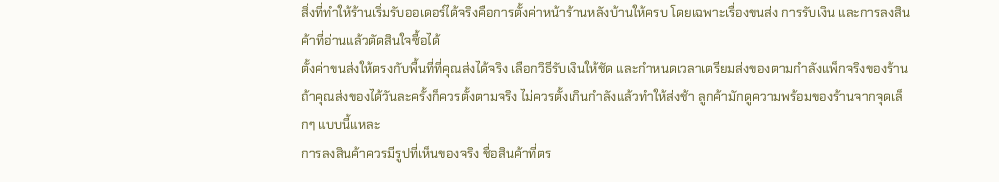สิ่งที่ทำให้ร้านเริ่มรับออเดอร์ได้จริงคือการตั้งค่าหน้าร้านหลังบ้านให้ครบ โดยเฉพาะเรื่องขนส่ง การรับเงิน และการลงสินค้าที่อ่านแล้วตัดสินใจซื้อได้
ตั้งค่าขนส่งให้ตรงกับพื้นที่ที่คุณส่งได้จริง เลือกวิธีรับเงินให้ชัด และกำหนดเวลาเตรียมส่งของตามกำลังแพ็กจริงของร้าน ถ้าคุณส่งของได้วันละครั้งก็ควรตั้งตามจริง ไม่ควรตั้งเกินกำลังแล้วทำให้ส่งช้า ลูกค้ามักดูความพร้อมของร้านจากจุดเล็กๆ แบบนี้แหละ
การลงสินค้าควรมีรูปที่เห็นของจริง ชื่อสินค้าที่ตร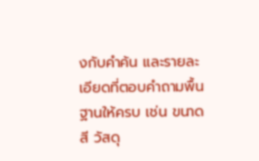งกับคำค้น และรายละเอียดที่ตอบคำถามพื้นฐานให้ครบ เช่น ขนาด สี วัสดุ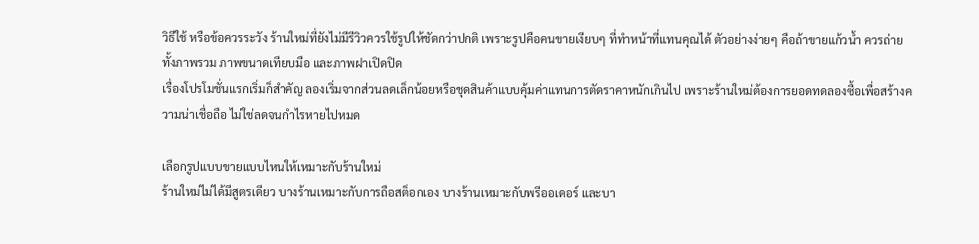วิธีใช้ หรือข้อควรระวัง ร้านใหม่ที่ยังไม่มีรีวิวควรใช้รูปให้ชัดกว่าปกติ เพราะรูปคือคนขายเงียบๆ ที่ทำหน้าที่แทนคุณได้ ตัวอย่างง่ายๆ คือถ้าขายแก้วน้ำ ควรถ่ายทั้งภาพรวม ภาพขนาดเทียบมือ และภาพฝาเปิดปิด
เรื่องโปรโมชั่นแรกเริ่มก็สำคัญ ลองเริ่มจากส่วนลดเล็กน้อยหรือชุดสินค้าแบบคุ้มค่าแทนการตัดราคาหนักเกินไป เพราะร้านใหม่ต้องการยอดทดลองซื้อเพื่อสร้างความน่าเชื่อถือ ไม่ใช่ลดจนกำไรหายไปหมด

เลือกรูปแบบขายแบบไหนให้เหมาะกับร้านใหม่
ร้านใหม่ไม่ได้มีสูตรเดียว บางร้านเหมาะกับการถือสต็อกเอง บางร้านเหมาะกับพรีออเดอร์ และบา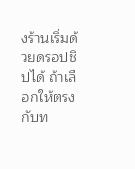งร้านเริ่มด้วยดรอปชิปได้ ถ้าเลือกให้ตรงกับท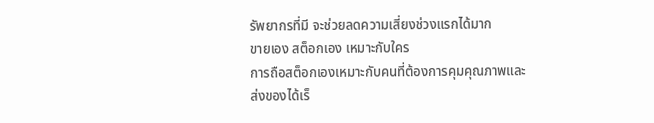รัพยากรที่มี จะช่วยลดความเสี่ยงช่วงแรกได้มาก
ขายเอง สต็อกเอง เหมาะกับใคร
การถือสต็อกเองเหมาะกับคนที่ต้องการคุมคุณภาพและส่งของได้เร็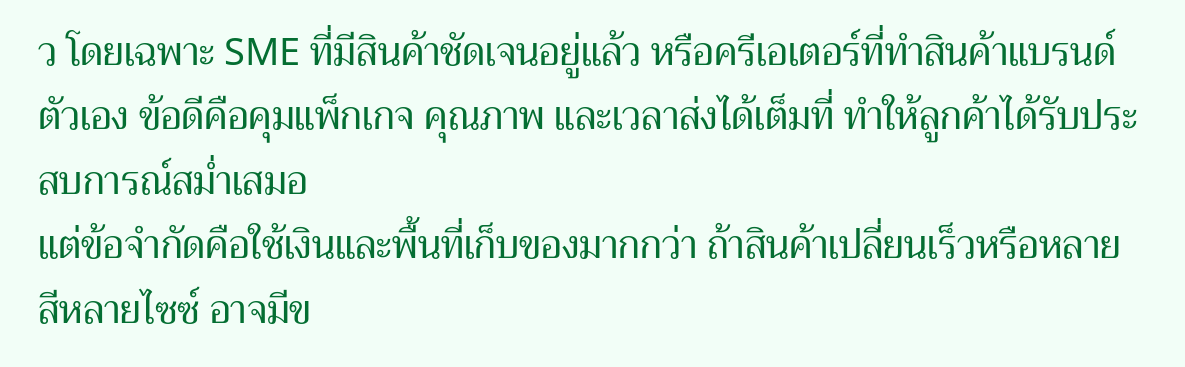ว โดยเฉพาะ SME ที่มีสินค้าชัดเจนอยู่แล้ว หรือครีเอเตอร์ที่ทำสินค้าแบรนด์ตัวเอง ข้อดีคือคุมแพ็กเกจ คุณภาพ และเวลาส่งได้เต็มที่ ทำให้ลูกค้าได้รับประสบการณ์สม่ำเสมอ
แต่ข้อจำกัดคือใช้เงินและพื้นที่เก็บของมากกว่า ถ้าสินค้าเปลี่ยนเร็วหรือหลายสีหลายไซซ์ อาจมีข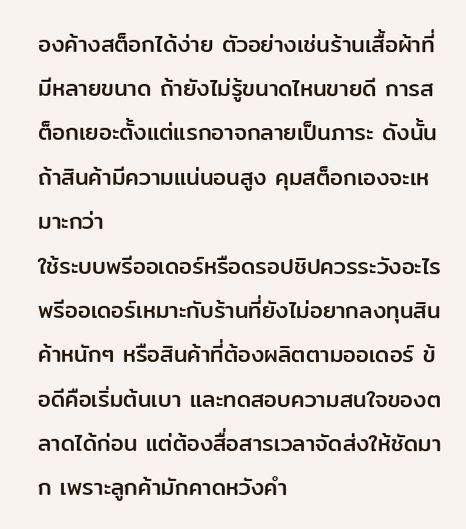องค้างสต็อกได้ง่าย ตัวอย่างเช่นร้านเสื้อผ้าที่มีหลายขนาด ถ้ายังไม่รู้ขนาดไหนขายดี การสต็อกเยอะตั้งแต่แรกอาจกลายเป็นภาระ ดังนั้นถ้าสินค้ามีความแน่นอนสูง คุมสต็อกเองจะเหมาะกว่า
ใช้ระบบพรีออเดอร์หรือดรอปชิปควรระวังอะไร
พรีออเดอร์เหมาะกับร้านที่ยังไม่อยากลงทุนสินค้าหนักๆ หรือสินค้าที่ต้องผลิตตามออเดอร์ ข้อดีคือเริ่มต้นเบา และทดสอบความสนใจของตลาดได้ก่อน แต่ต้องสื่อสารเวลาจัดส่งให้ชัดมาก เพราะลูกค้ามักคาดหวังคำ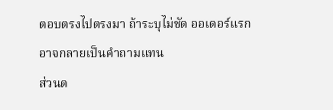ตอบตรงไปตรงมา ถ้าระบุไม่ชัด ออเดอร์แรกอาจกลายเป็นคำถามแทน
ส่วนด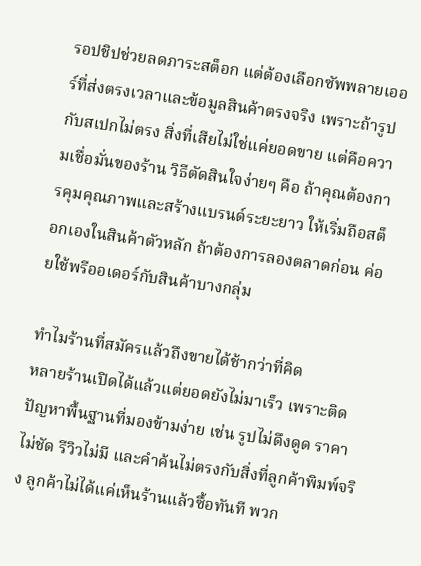รอปชิปช่วยลดภาระสต็อก แต่ต้องเลือกซัพพลายเออร์ที่ส่งตรงเวลาและข้อมูลสินค้าตรงจริง เพราะถ้ารูปกับสเปกไม่ตรง สิ่งที่เสียไม่ใช่แค่ยอดขาย แต่คือความเชื่อมั่นของร้าน วิธีตัดสินใจง่ายๆ คือ ถ้าคุณต้องการคุมคุณภาพและสร้างแบรนด์ระยะยาว ให้เริ่มถือสต็อกเองในสินค้าตัวหลัก ถ้าต้องการลองตลาดก่อน ค่อยใช้พรีออเดอร์กับสินค้าบางกลุ่ม

ทำไมร้านที่สมัครแล้วถึงขายได้ช้ากว่าที่คิด
หลายร้านเปิดได้แล้วแต่ยอดยังไม่มาเร็ว เพราะติดปัญหาพื้นฐานที่มองข้ามง่าย เช่น รูปไม่ดึงดูด ราคาไม่ชัด รีวิวไม่มี และคำค้นไม่ตรงกับสิ่งที่ลูกค้าพิมพ์จริง ลูกค้าไม่ได้แค่เห็นร้านแล้วซื้อทันที พวก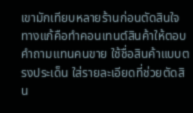เขามักเทียบหลายร้านก่อนตัดสินใจ
ทางแก้คือทำคอนเทนต์สินค้าให้ตอบคำถามแทนคนขาย ใช้ชื่อสินค้าแบบตรงประเด็น ใส่รายละเอียดที่ช่วยตัดสิน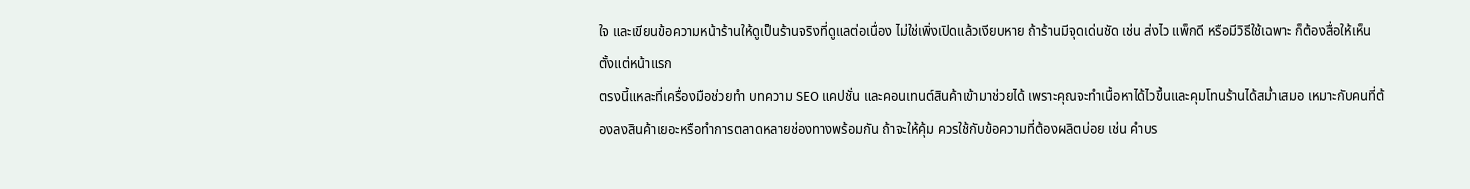ใจ และเขียนข้อความหน้าร้านให้ดูเป็นร้านจริงที่ดูแลต่อเนื่อง ไม่ใช่เพิ่งเปิดแล้วเงียบหาย ถ้าร้านมีจุดเด่นชัด เช่น ส่งไว แพ็กดี หรือมีวิธีใช้เฉพาะ ก็ต้องสื่อให้เห็นตั้งแต่หน้าแรก
ตรงนี้แหละที่เครื่องมือช่วยทำ บทความ SEO แคปชั่น และคอนเทนต์สินค้าเข้ามาช่วยได้ เพราะคุณจะทำเนื้อหาได้ไวขึ้นและคุมโทนร้านได้สม่ำเสมอ เหมาะกับคนที่ต้องลงสินค้าเยอะหรือทำการตลาดหลายช่องทางพร้อมกัน ถ้าจะให้คุ้ม ควรใช้กับข้อความที่ต้องผลิตบ่อย เช่น คำบร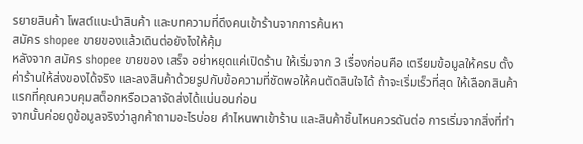รยายสินค้า โพสต์แนะนำสินค้า และบทความที่ดึงคนเข้าร้านจากการค้นหา
สมัคร shopee ขายของแล้วเดินต่อยังไงให้คุ้ม
หลังจาก สมัคร shopee ขายของ เสร็จ อย่าหยุดแค่เปิดร้าน ให้เริ่มจาก 3 เรื่องก่อนคือ เตรียมข้อมูลให้ครบ ตั้งค่าร้านให้ส่งของได้จริง และลงสินค้าด้วยรูปกับข้อความที่ชัดพอให้คนตัดสินใจได้ ถ้าจะเริ่มเร็วที่สุด ให้เลือกสินค้าแรกที่คุณควบคุมสต็อกหรือเวลาจัดส่งได้แน่นอนก่อน
จากนั้นค่อยดูข้อมูลจริงว่าลูกค้าถามอะไรบ่อย คำไหนพาเข้าร้าน และสินค้าชิ้นไหนควรดันต่อ การเริ่มจากสิ่งที่ทำ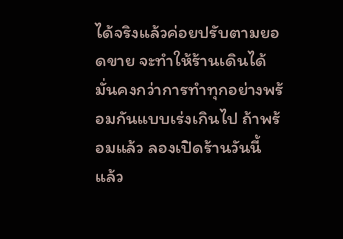ได้จริงแล้วค่อยปรับตามยอดขาย จะทำให้ร้านเดินได้มั่นคงกว่าการทำทุกอย่างพร้อมกันแบบเร่งเกินไป ถ้าพร้อมแล้ว ลองเปิดร้านวันนี้ แล้ว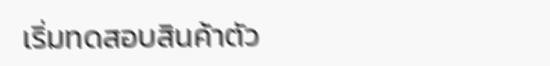เริ่มทดสอบสินค้าตัว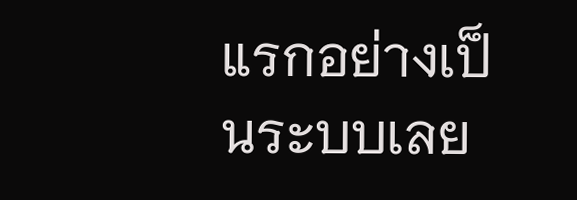แรกอย่างเป็นระบบเลย